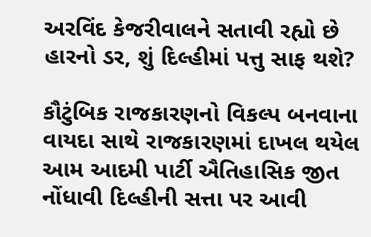અરવિંદ કેજરીવાલને સતાવી રહ્યો છે હારનો ડર, શું દિલ્હીમાં પત્તુ સાફ થશે?

કૌટુંબિક રાજકારણનો વિકલ્પ બનવાના વાયદા સાથે રાજકારણમાં દાખલ થયેલ આમ આદમી પાર્ટી ઐતિહાસિક જીત નોંધાવી દિલ્હીની સત્તા પર આવી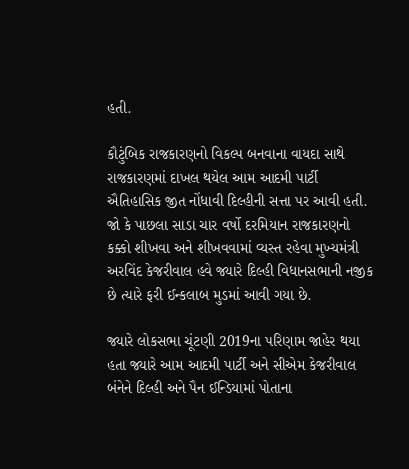હતી.

કૌટુંબિક રાજકારણનો વિકલ્પ બનવાના વાયદા સાથે રાજકારણમાં દાખલ થયેલ આમ આદમી પાર્ટી ઐતિહાસિક જીત નોંધાવી દિલ્હીની સત્તા પર આવી હતી. જો કે પાછલા સાડા ચાર વર્ષો દરમિયાન રાજકારણનો કક્કો શીખવા અને શીખવવામાં વ્યસ્ત રહેવા મુખ્યમંત્રી અરવિંદ કેજરીવાલ હવે જ્યારે દિલ્હી વિધાનસભાની નજીક છે ત્યારે ફરી ઈન્કલાબ મુડમાં આવી ગયા છે.

જ્યારે લોકસભા ચૂંટણી 2019ના પરિણામ જાહેર થયા હતા જ્યારે આમ આદમી પાર્ટી અને સીએમ કેજરીવાલ બંનેને દિલ્હી અને પૈન ઈન્ડિયામાં પોતાના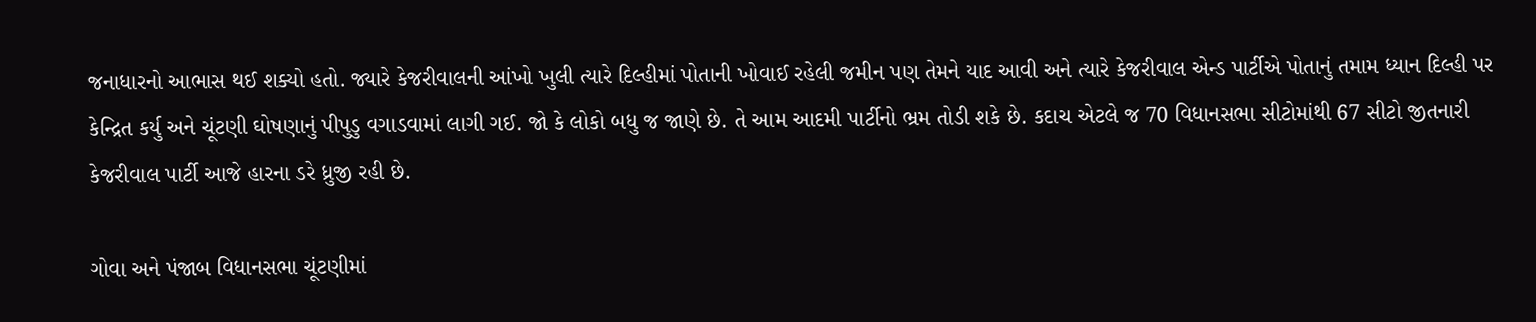જનાધારનો આભાસ થઈ શક્યો હતો. જ્યારે કેજરીવાલની આંખો ખુલી ત્યારે દિલ્હીમાં પોતાની ખોવાઈ રહેલી જમીન પણ તેમને યાદ આવી અને ત્યારે કેજરીવાલ એન્ડ પાર્ટીએ પોતાનું તમામ ધ્યાન દિલ્હી પર કેન્દ્રિત કર્યુ અને ચૂંટણી ઘોષણાનું પીપુડુ વગાડવામાં લાગી ગઈ. જો કે લોકો બધુ જ જાણે છે. તે આમ આદમી પાર્ટીનો ભ્રમ તોડી શકે છે. કદાચ એટલે જ 70 વિધાનસભા સીટોમાંથી 67 સીટો જીતનારી કેજરીવાલ પાર્ટી આજે હારના ડરે ધ્રુજી રહી છે.

ગોવા અને પંજાબ વિધાનસભા ચૂંટણીમાં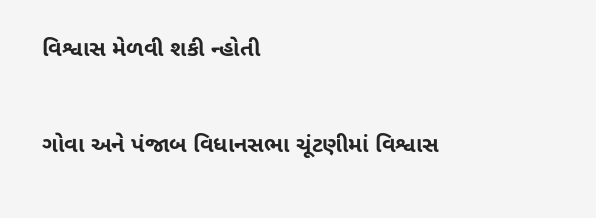વિશ્વાસ મેળવી શકી ન્હોતી

ગોવા અને પંજાબ વિધાનસભા ચૂંટણીમાં વિશ્વાસ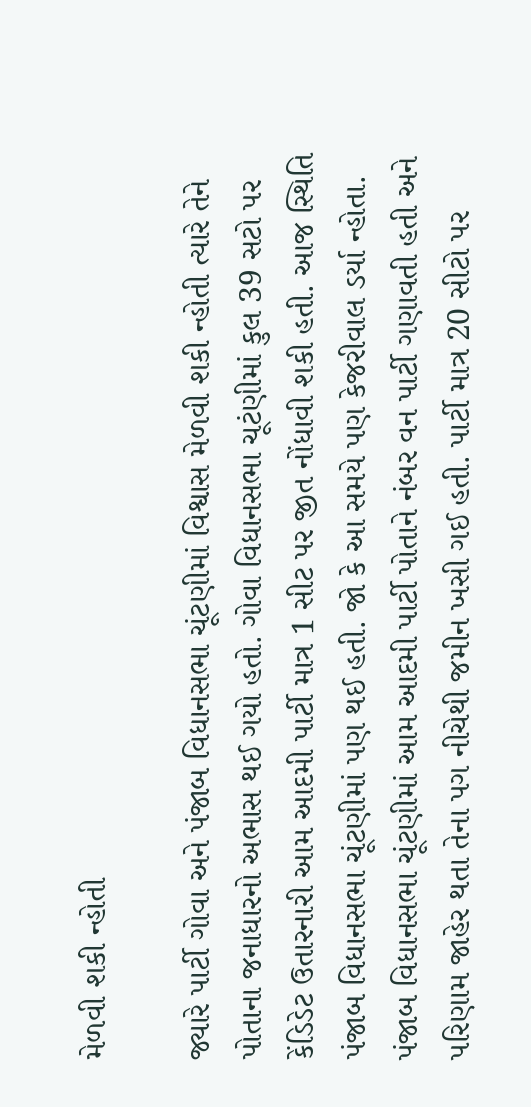મેળવી શકી ન્હોતી

જ્યારે પાર્ટી ગોવા અને પંજાબ વિધાનસભા ચૂંટણીમાં વિશ્વાસ મેળવી શકી ન્હોતી ત્યારે તેને પોતાના જનાધારનો અભાસ થઈ ગયો હતો. ગોવા વિધાનસભા ચૂટંણીમાં કુલ 39 સટો પર કેંડિડેટ ઉતારનારી આમ આદમી પાર્ટી માત્ર 1 સીટ પર જીત નોંધાવી શકી હતી. આજ સ્થિતિ પંજાબ વિધાનસભા ચૂંટણીમાં પણ થઈ હતી. જો કે આ સમયે પણ કેજરીવાલ ડર્યા ન્હોતા. પંજાબ વિધાનસભા ચૂંટણીમાં આમ આદમી પાર્ટી પોતાને નંબર વન પાર્ટી ગણાવતી હતી અને પરિણામ જાહેર થતા તેના પગ નીચેથી જમીન ખસી ગઈ હતી. પાર્ટી માત્ર 20 સીટો પર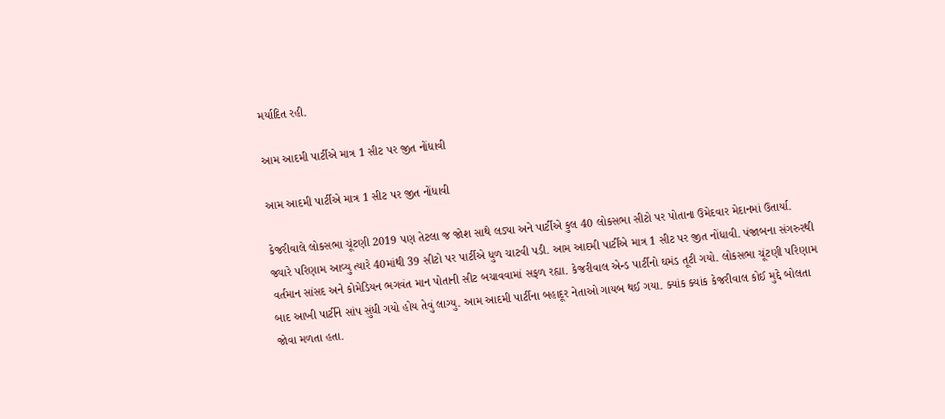મર્યાદિત રહી.

આમ આદમી પાર્ટીએ માત્ર 1 સીટ પર જીત નોંધાવી

આમ આદમી પાર્ટીએ માત્ર 1 સીટ પર જીત નોંધાવી

કેજરીવાલે લોકસભા ચૂંટણી 2019 પણ તેટલા જ જોશ સાથે લડ્યા અને પાર્ટીએ કુલ 40 લોકસભા સીટો પર પોતાના ઉમેદવાર મેદાનમાં ઉતાર્યા. જ્યારે પરિણામ આવ્યુ ત્યારે 40માંથી 39 સીટો પર પાર્ટીએ ધુળ ચાટવી પડી. આમ આદમી પાર્ટીએ માત્ર 1 સીટ પર જીત નોંધાવી. પંજાબના સંગરુરથી વર્તમાન સાંસદ અને કોમેડિયન ભગવંત માન પોતાની સીટ બચાવવામાં સફળ રહ્યા. કેજરીવાલ એન્ડ પાર્ટીનો ઘમંડ તૂટી ગયો. લોકસભા ચૂંટણી પરિણામ બાદ આખી પાર્ટીને સાંપ સુંધી ગયો હોય તેવું લાગ્યુ. આમ આદમી પાર્ટીના બહાદૂર નેતાઓ ગાયબ થઈ ગયા. ક્યાંક ક્યાંક કેજરીવાલ કોઈ મુદ્દે બોલતા જોવા મળતા હતા.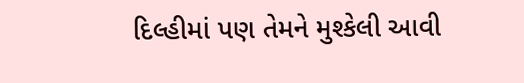દિલ્હીમાં પણ તેમને મુશ્કેલી આવી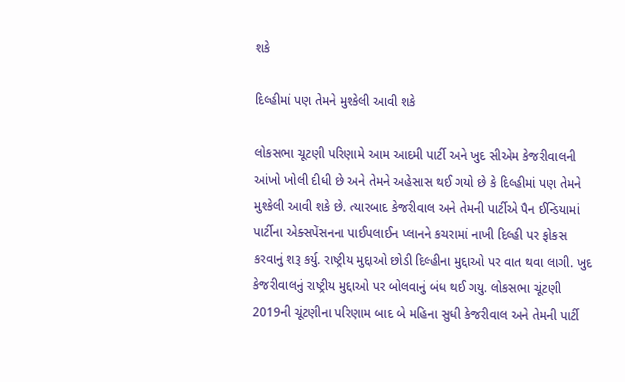શકે

દિલ્હીમાં પણ તેમને મુશ્કેલી આવી શકે

લોકસભા ચૂટણી પરિણામે આમ આદમી પાર્ટી અને ખુદ સીએમ કેજરીવાલની આંખો ખોલી દીધી છે અને તેમને અહેસાસ થઈ ગયો છે કે દિલ્હીમાં પણ તેમને મુશ્કેલી આવી શકે છે. ત્યારબાદ કેજરીવાલ અને તેમની પાર્ટીએ પૈન ઈન્ડિયામાં પાર્ટીના એક્સપેંસનના પાઈપલાઈન પ્લાનને કચરામાં નાખી દિલ્હી પર ફોકસ કરવાનું શરૂ કર્યુ. રાષ્ટ્રીય મુદ્દાઓ છોડી દિલ્હીના મુદ્દાઓ પર વાત થવા લાગી. ખુદ કેજરીવાલનું રાષ્ટ્રીય મુદ્દાઓ પર બોલવાનું બંધ થઈ ગયુ. લોકસભા ચૂંટણી 2019ની ચૂંટણીના પરિણામ બાદ બે મહિના સુધી કેજરીવાલ અને તેમની પાર્ટી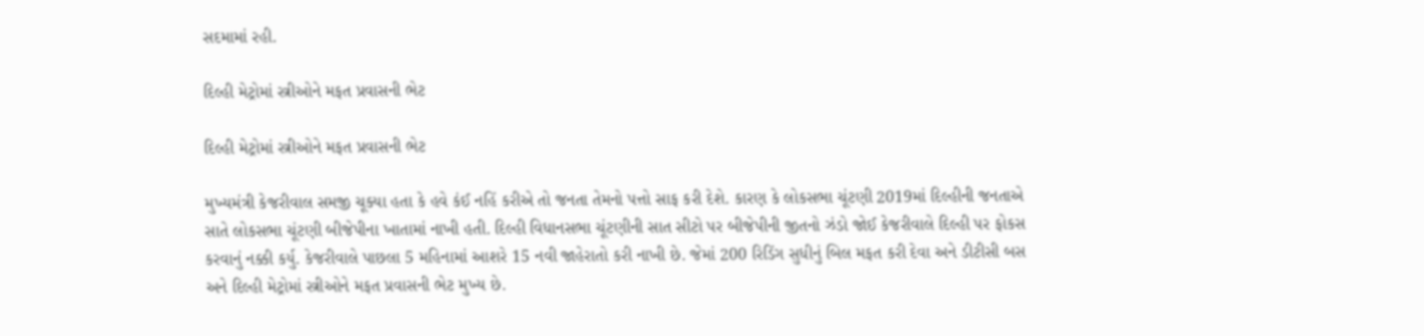સદમામાં રહી.

દિલ્હી મેટ્રોમાં સ્ત્રીઓને મફત પ્રવાસની ભેટ

દિલ્હી મેટ્રોમાં સ્ત્રીઓને મફત પ્રવાસની ભેટ

મુખ્યમંત્રી કેજરીવાલ સમજી ચૂક્યા હતા કે હવે કંઈ નહિં કરીએ તો જનતા તેમનો પત્તો સાફ કરી દેશે. કારણ કે લોકસભા ચૂંટણી 2019માં દિલ્હીની જનતાએ સાતે લોકસભા ચૂંટણી બીજેપીના ખાતામાં નાખી હતી. દિલ્હી વિધાનસભા ચૂંટણીની સાત સીટો પર બીજેપીની જીતનો ઝંડો જોઈ કેજરીવાલે દિલ્હી પર ફોકસ કરવાનું નક્કી કર્યુ. કેજરીવાલે પાછલા 5 મહિનામાં આશરે 15 નવી જાહેરાતો કરી નાખી છે. જેમાં 200 રિડિંગ સુધીનું બિલ મફત કરી દેવા અને ડીટીસી બસ અને દિલ્હી મેટ્રોમાં સ્ત્રીઓને મફત પ્રવાસની ભેટ મુખ્ય છે.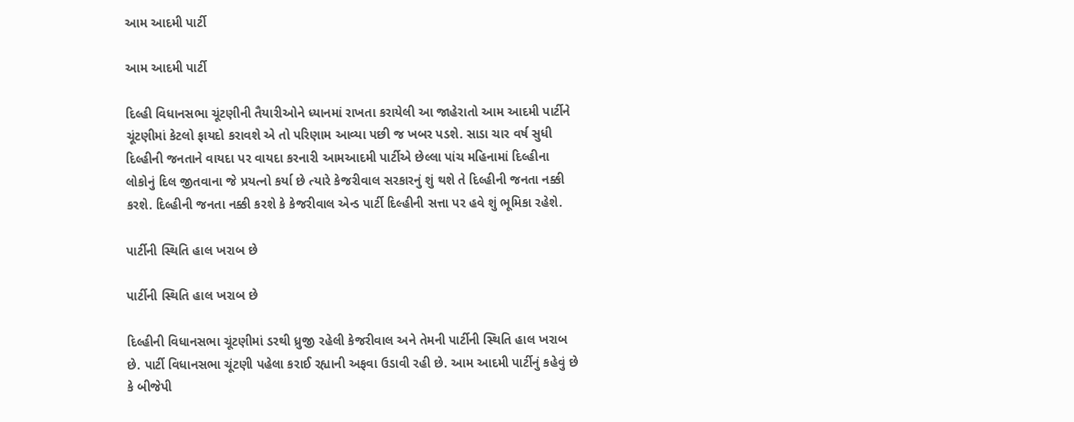આમ આદમી પાર્ટી

આમ આદમી પાર્ટી

દિલ્હી વિધાનસભા ચૂંટણીની તૈયારીઓને ધ્યાનમાં રાખતા કરાયેલી આ જાહેરાતો આમ આદમી પાર્ટીને ચૂંટણીમાં કેટલો ફાયદો કરાવશે એ તો પરિણામ આવ્યા પછી જ ખબર પડશે. સાડા ચાર વર્ષ સુધી દિલ્હીની જનતાને વાયદા પર વાયદા કરનારી આમઆદમી પાર્ટીએ છેલ્લા પાંચ મહિનામાં દિલ્હીના લોકોનું દિલ જીતવાના જે પ્રયત્નો કર્યા છે ત્યારે કેજરીવાલ સરકારનું શું થશે તે દિલ્હીની જનતા નક્કી કરશે. દિલ્હીની જનતા નક્કી કરશે કે કેજરીવાલ એન્ડ પાર્ટી દિલ્હીની સત્તા પર હવે શું ભૂમિકા રહેશે.

પાર્ટીની સ્થિતિ હાલ ખરાબ છે

પાર્ટીની સ્થિતિ હાલ ખરાબ છે

દિલ્હીની વિધાનસભા ચૂંટણીમાં ડરથી ધ્રુજી રહેલી કેજરીવાલ અને તેમની પાર્ટીની સ્થિતિ હાલ ખરાબ છે. પાર્ટી વિધાનસભા ચૂંટણી પહેલા કરાઈ રહ્યાની અફવા ઉડાવી રહી છે. આમ આદમી પાર્ટીનું કહેવું છે કે બીજેપી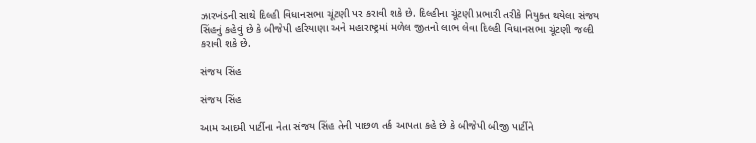ઝારખંડની સાથે દિલ્હી વિધાનસભા ચૂંટણી પર કરાવી શકે છે. દિલ્હીના ચૂંટણી પ્રભારી તરીકે નિયુક્ત થયેલા સંજય સિંહનું કહેવું છે કે બીજેપી હરિયાણા અને મહારાષ્ટ્રમાં મળેલ જીતનો લાભ લેવા દિલ્હી વિધાનસભા ચૂંટણી જલ્દી કરાવી શકે છે.

સંજય સિંહ

સંજય સિંહ

આમ આદમી પાર્ટીના નેતા સંજય સિંહ તેની પાછળ તર્ક આપતા કહે છે કે બીજેપી બીજી પાર્ટીને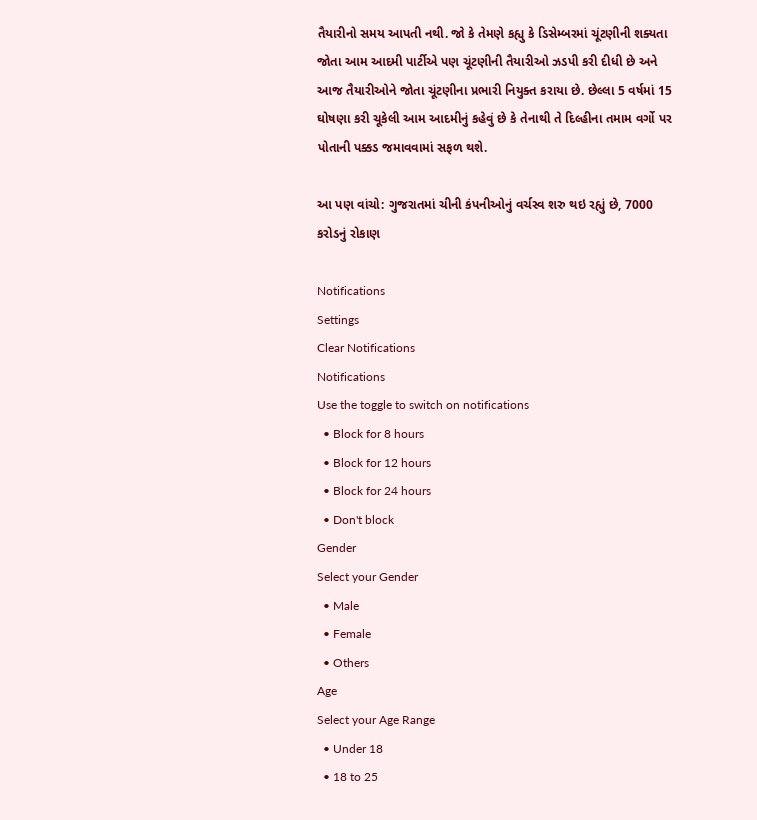તૈયારીનો સમય આપતી નથી. જો કે તેમણે કહ્યુ કે ડિસેમ્બરમાં ચૂંટણીની શક્યતા જોતા આમ આદમી પાર્ટીએ પણ ચૂંટણીની તૈયારીઓ ઝડપી કરી દીધી છે અને આજ તૈયારીઓને જોતા ચૂંટણીના પ્રભારી નિયુક્ત કરાયા છે. છેલ્લા 5 વર્ષમાં 15 ઘોષણા કરી ચૂકેલી આમ આદમીનું કહેવું છે કે તેનાથી તે દિલ્હીના તમામ વર્ગો પર પોતાની પક્કડ જમાવવામાં સફળ થશે.

આ પણ વાંચો: ગુજરાતમાં ચીની કંપનીઓનું વર્ચસ્વ શરુ થઇ રહ્યું છે, 7000 કરોડનું રોકાણ

Notifications
Settings
Clear Notifications
Notifications
Use the toggle to switch on notifications
  • Block for 8 hours
  • Block for 12 hours
  • Block for 24 hours
  • Don't block
Gender
Select your Gender
  • Male
  • Female
  • Others
Age
Select your Age Range
  • Under 18
  • 18 to 25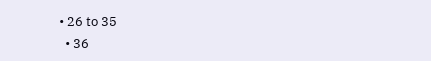• 26 to 35
  • 36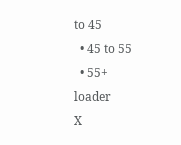to 45
  • 45 to 55
  • 55+
loader
X